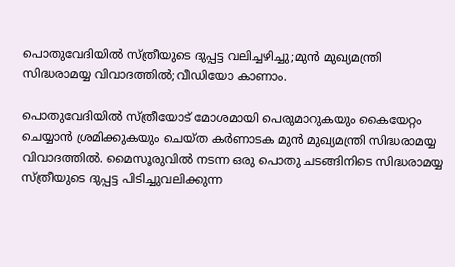പൊതുവേദിയിൽ സ്ത്രീയുടെ ദുപ്പട്ട വലിച്ചഴിച്ചു;മുൻ മുഖ്യമന്ത്രി സിദ്ധരാമയ്യ വിവാദത്തിൽ;വീഡിയോ കാണാം.

പൊതുവേദിയില്‍ സ്ത്രീയോട് മോശമായി പെരുമാറുകയും കൈയേറ്റം ചെയ്യാന്‍ ശ്രമിക്കുകയും ചെയ്ത കര്‍ണാടക മുന്‍ മുഖ്യമന്ത്രി സിദ്ധരാമയ്യ വിവാദത്തില്‍. മൈസൂരുവില്‍ നടന്ന ഒരു പൊതു ചടങ്ങിനിടെ സിദ്ധരാമയ്യ സ്ത്രീയുടെ ദുപ്പട്ട പിടിച്ചുവലിക്കുന്ന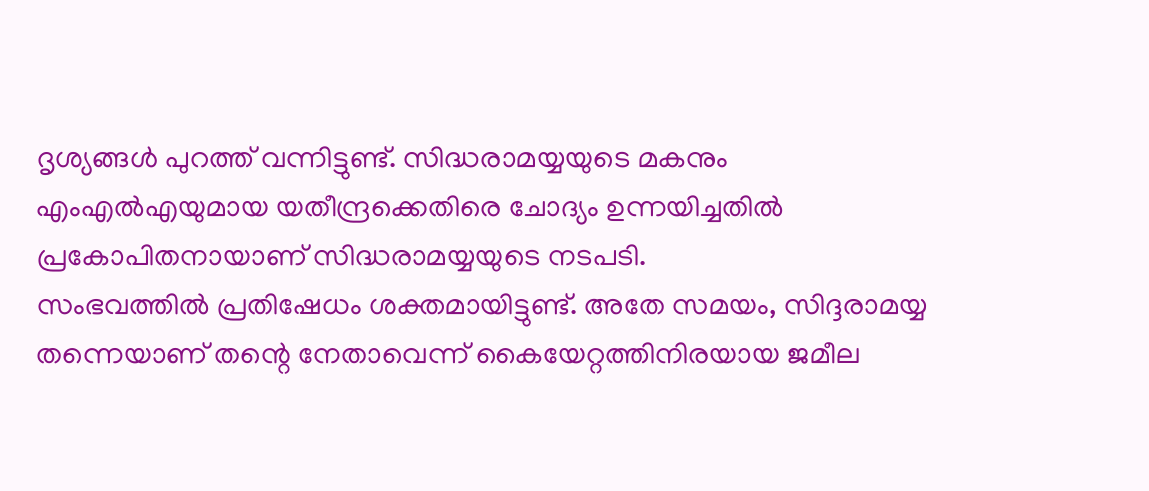ദൃശ്യങ്ങള്‍ പുറത്ത് വന്നിട്ടുണ്ട്. സിദ്ധരാമയ്യയുടെ മകനും എംഎല്‍എയുമായ യതീന്ദ്രക്കെതിരെ ചോദ്യം ഉന്നയിച്ചതില്‍ പ്രകോപിതനായാണ് സിദ്ധരാമയ്യയുടെ നടപടി.
സംഭവത്തില്‍ പ്രതിഷേധം ശക്തമായിട്ടുണ്ട്. അതേ സമയം, സിദ്ദരാമയ്യ തന്നെയാണ് തന്റെ നേതാവെന്ന് കൈയേറ്റത്തിനിരയായ ജമീല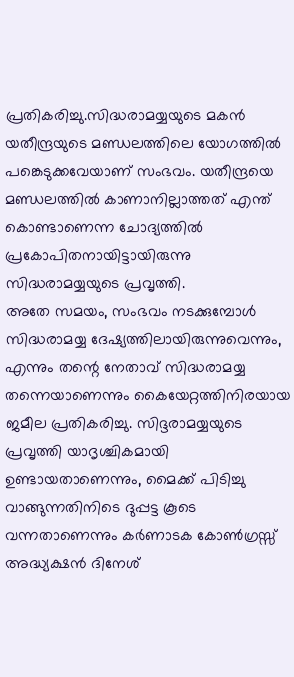പ്രതികരിച്ചു.സിദ്ധരാമയ്യയുടെ മകന്‍ യതീന്ദ്രയുടെ മണ്ഡലത്തിലെ യോഗത്തില്‍ പങ്കെടുക്കവേയാണ് സംഭവം. യതീന്ദ്രയെ മണ്ഡലത്തില്‍ കാണാനില്ലാത്തത് എന്ത് കൊണ്ടാണെന്ന ചോദ്യത്തില്‍ പ്രകോപിതനായിട്ടായിരുന്നു സിദ്ധരാമയ്യയുടെ പ്രവൃത്തി.
അതേ സമയം, സംഭവം നടക്കുമ്പോള്‍ സിദ്ധരാമയ്യ ദേഷ്യത്തിലായിരുന്നുവെന്നും, എന്നും തന്റെ നേതാവ് സിദ്ധരാമയ്യ തന്നെയാണെന്നും കൈയേറ്റത്തിനിരയായ ജമീല പ്രതികരിച്ചു. സിദ്ദരാമയ്യയുടെ പ്രവൃത്തി യാദൃശ്ചികമായി ഉണ്ടായതാണെന്നും, മൈക്ക് പിടിച്ചു വാങ്ങുന്നതിനിടെ ദുപ്പട്ട കൂടെ വന്നതാണെന്നും കര്‍ണാടക കോണ്‍ഗ്രസ്സ് അദ്ധ്യക്ഷന്‍ ദിനേശ്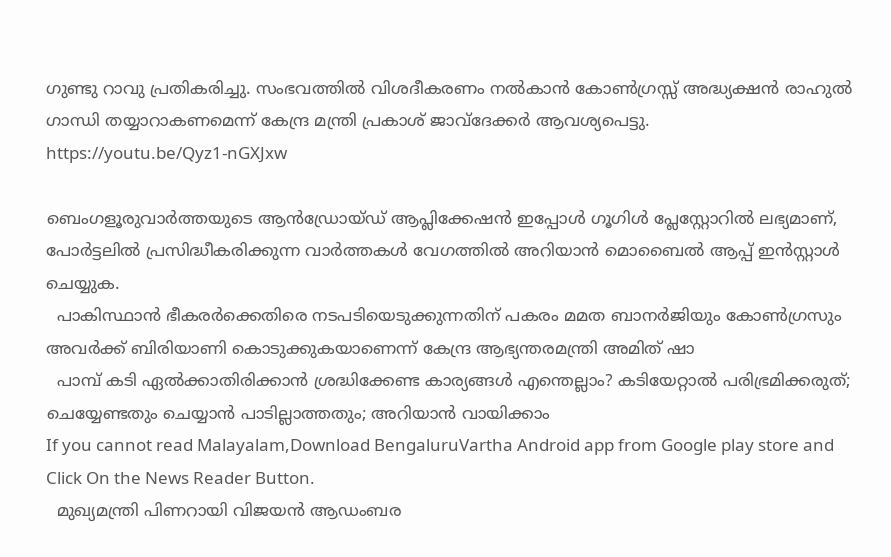ഗുണ്ടു റാവു പ്രതികരിച്ചു. സംഭവത്തില്‍ വിശദീകരണം നല്‍കാന്‍ കോണ്‍ഗ്രസ്സ് അദ്ധ്യക്ഷന്‍ രാഹുല്‍ ഗാന്ധി തയ്യാറാകണമെന്ന് കേന്ദ്ര മന്ത്രി പ്രകാശ് ജാവ്‌ദേക്കര്‍ ആവശ്യപെട്ടു.
https://youtu.be/Qyz1-nGXJxw

ബെംഗളൂരുവാർത്തയുടെ ആൻഡ്രോയ്ഡ് ആപ്ലിക്കേഷൻ ഇപ്പോൾ ഗൂഗിൾ പ്ലേസ്റ്റോറിൽ ലഭ്യമാണ്, പോർട്ടലിൽ പ്രസിദ്ധീകരിക്കുന്ന വാർത്തകൾ വേഗത്തിൽ അറിയാൻ മൊബൈൽ ആപ്പ് ഇൻസ്റ്റാൾ ചെയ്യുക.
  പാകിസ്ഥാൻ ഭീകരർക്കെതിരെ നടപടിയെടുക്കുന്നതിന് പകരം മമത ബാനർജിയും കോൺഗ്രസും അവർക്ക് ബിരിയാണി കൊടുക്കുകയാണെന്ന് കേന്ദ്ര ആഭ്യന്തരമന്ത്രി അമിത് ഷാ
  പാമ്പ് കടി ഏൽക്കാതിരിക്കാൻ ശ്രദ്ധിക്കേണ്ട കാര്യങ്ങൾ എന്തെല്ലാം? കടിയേറ്റാൽ പരിഭ്രമിക്കരുത്; ചെയ്യേണ്ടതും ചെയ്യാൻ പാടില്ലാത്തതും; അറിയാൻ വായിക്കാം
If you cannot read Malayalam,Download BengaluruVartha Android app from Google play store and Click On the News Reader Button.
  മുഖ്യമന്ത്രി പിണറായി വിജയൻ ആഡംബര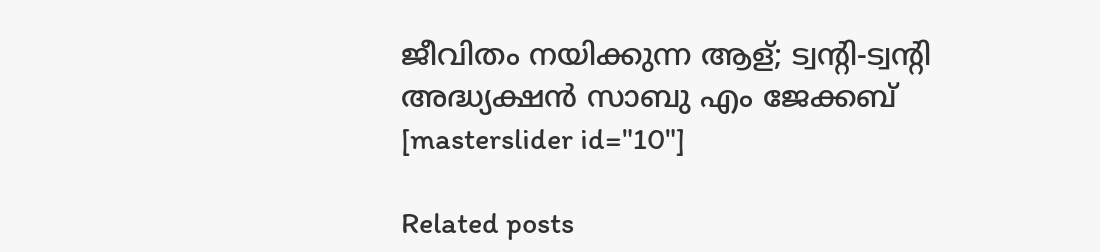ജീവിതം നയിക്കുന്ന ആള്; ട്വന്റി-ട്വന്റി അദ്ധ്യക്ഷൻ സാബു എം ജേക്കബ്
[masterslider id="10"]

Related posts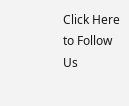Click Here to Follow Us